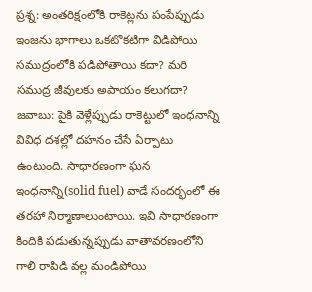ప్రశ్న: అంతరిక్షంలోకి రాకెట్లను పంపేప్పుడు ఇంజను భాగాలు ఒకటొకటిగా విడిపోయి సముద్రంలోకి పడిపోతాయి కదా? మరి సముద్ర జీవులకు అపాయం కలుగదా?
జవాబు: పైకి వెళ్లేప్పుడు రాకెట్టులో ఇంధనాన్ని వివిధ దశల్లో దహనం చేసే ఏర్పాటు ఉంటుంది. సాధారణంగా ఘన ఇంధనాన్ని(solid fuel) వాడే సందర్భంలో ఈ తరహా నిర్మాణాలుంటాయి. ఇవి సాధారణంగా కిందికి పడుతున్నప్పుడు వాతావరణంలోని గాలి రాపిడి వల్ల మండిపోయి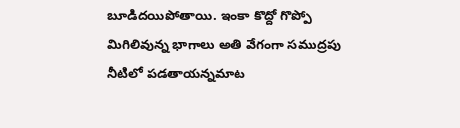బూడిదయిపోతాయి. ఇంకా కొద్దో గొప్పో మిగిలివున్న భాగాలు అతి వేగంగా సముద్రపు నీటిలో పడతాయన్నమాట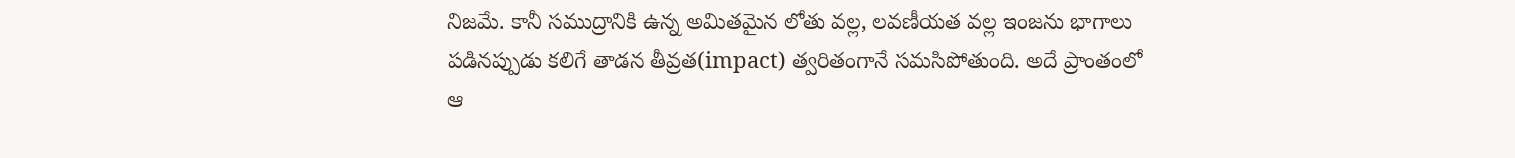నిజమే. కానీ సముద్రానికి ఉన్న అమితమైన లోతు వల్ల, లవణీయత వల్ల ఇంజను భాగాలు పడినప్పుడు కలిగే తాడన తీవ్రత(impact) త్వరితంగానే సమసిపోతుంది. అదే ప్రాంతంలో ఆ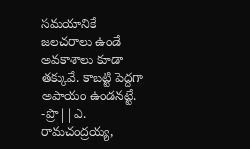సమయానికే జలచరాలు ఉండే అవకాశాలు కూడా తక్కువే. కాబట్టి పెద్దగా అపాయం ఉండనట్టే.
-ప్రొ||ఎ. రామచంద్రయ్య,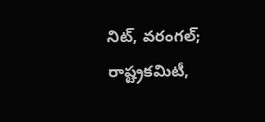నిట్, వరంగల్; రాష్ట్రకమిటీ,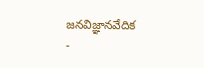జనవిజ్ఞానవేదిక
-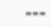===